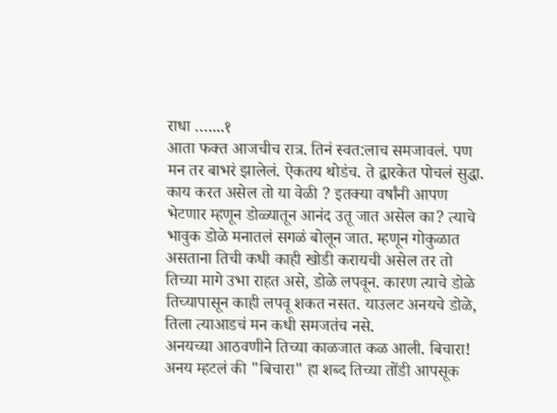राधा …....१
आता फक्त आजचीच रात्र. तिनं स्वत:लाच समजावलं. पण मन तर बाभरं झालेलं. ऐकतय थोडंच. ते द्वारकेत पोचलं सुद्धा. काय करत असेल तो या वेळी ? इतक्या वर्षांनी आपण भेटणार म्हणून डोळ्यातून आनंद उतू जात असेल का? त्याचे भावुक डोळे मनातलं सगळं बोलून जात. म्हणून गोकुळात असताना तिची कधी काही खोडी करायची असेल तर तो तिच्या मागे उभा राहत असे, डोळे लपवून. कारण त्याचे डोळे तिच्यापासून काही लपवू शकत नसत. याउलट अनयचे डोळे, तिला त्याआडचं मन कधी समजतंच नसे.
अनयच्या आठवणीने तिच्या काळजात कळ आली. बिचारा! अनय म्हटलं की "बिचारा" हा शब्द तिच्या तोंडी आपसूक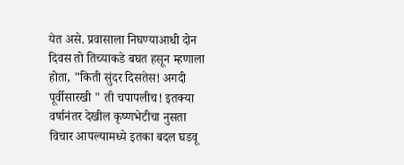येत असे. प्रवासाला निघण्याआधी दोन दिवस तो तिच्याकडे बघत हसून म्हणाला होता, "किती सुंदर दिसतेस! अगदी पूर्वीसारखी " ती चपापलीच! इतक्या वर्षानंतर देखील कृष्णभेटीचा नुसता विचार आपल्यामध्ये इतका बदल घडवू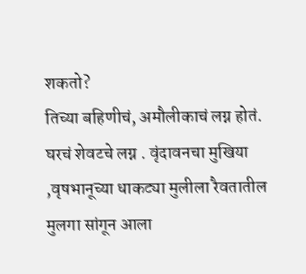शकतो?
तिच्या बहिणीचं, अमौलीकाचं लग्न होतं. घरचं शेवटचे लग्न . वृंदावनचा मुखिया ,वृषभानूच्या धाकट्या मुलीला रैवतातील मुलगा सांगून आला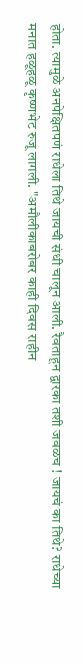होता. त्यामुळे अनपेक्षितपणं राधेला तिथे जायची संधी चालून आली. रैवताहून द्वारका तशी जवळच ! जायचं का तिथे? राधेच्या मनात हळूहळू कृष्णभेट रुजू लागली. "अमौलीकाबरोबर काही दिवस राहीन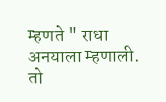म्हणते " राधा अनयाला म्हणाली. तो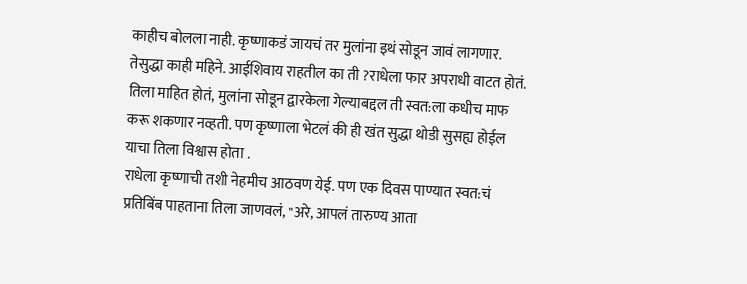काहीच बोलला नाही. कृष्णाकडं जायचं तर मुलांना इथं सोडून जावं लागणार. तेसुद्धा काही महिने. आईशिवाय राहतील का ती ?राधेला फार अपराधी वाटत होतं. तिला माहित होतं, मुलांना सोडून द्वारकेला गेल्याबद्दल ती स्वत:ला कधीच माफ करू शकणार नव्हती. पण कृष्णाला भेटलं की ही खंत सुद्धा थोडी सुसह्य होईल याचा तिला विश्वास होता .
राधेला कृष्णाची तशी नेहमीच आठवण येई. पण एक दिवस पाण्यात स्वत:चं प्रतिबिंब पाहताना तिला जाणवलं, "अरे, आपलं तारुण्य आता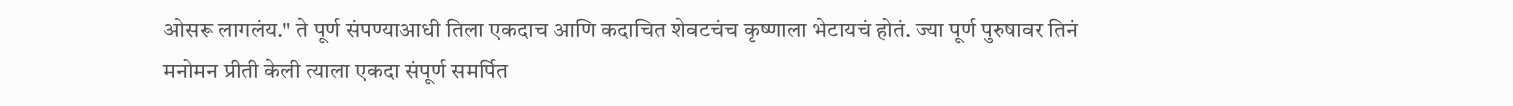ओसरू लागलंय." ते पूर्ण संपण्याआधी तिला एकदाच आणि कदाचित शेवटचंच कृष्णाला भेटायचं होतं. ज्या पूर्ण पुरुषावर तिनं मनोमन प्रीती केली त्याला एकदा संपूर्ण समर्पित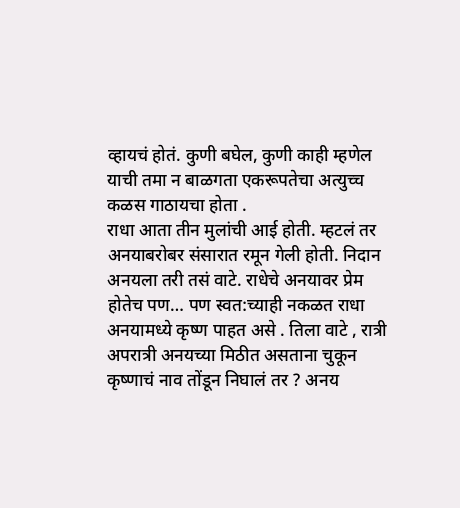व्हायचं होतं. कुणी बघेल, कुणी काही म्हणेल याची तमा न बाळगता एकरूपतेचा अत्युच्च कळस गाठायचा होता .
राधा आता तीन मुलांची आई होती. म्हटलं तर अनयाबरोबर संसारात रमून गेली होती. निदान अनयला तरी तसं वाटे. राधेचे अनयावर प्रेम होतेच पण… पण स्वत:च्याही नकळत राधा अनयामध्ये कृष्ण पाहत असे . तिला वाटे , रात्री अपरात्री अनयच्या मिठीत असताना चुकून कृष्णाचं नाव तोंडून निघालं तर ? अनय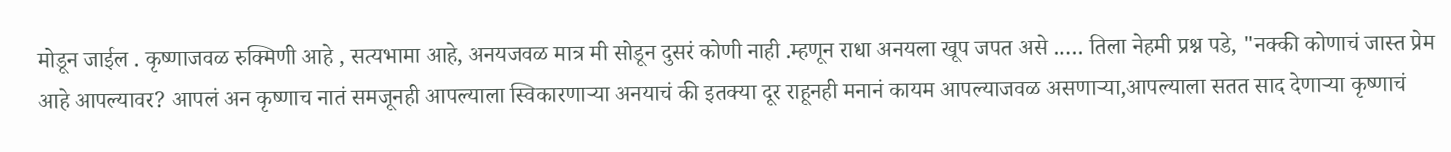मोडून जाईल . कृष्णाजवळ रुक्मिणी आहे , सत्यभामा आहे, अनयजवळ मात्र मी सोडून दुसरं कोणी नाही .म्हणून राधा अनयला खूप जपत असे .…. तिला नेहमी प्रश्न पडे, "नक्की कोणाचं जास्त प्रेम आहे आपल्यावर? आपलं अन कृष्णाच नातं समजूनही आपल्याला स्विकारणाऱ्या अनयाचं की इतक्या दूर राहूनही मनानं कायम आपल्याजवळ असणाऱ्या,आपल्याला सतत साद देणाऱ्या कृष्णाचं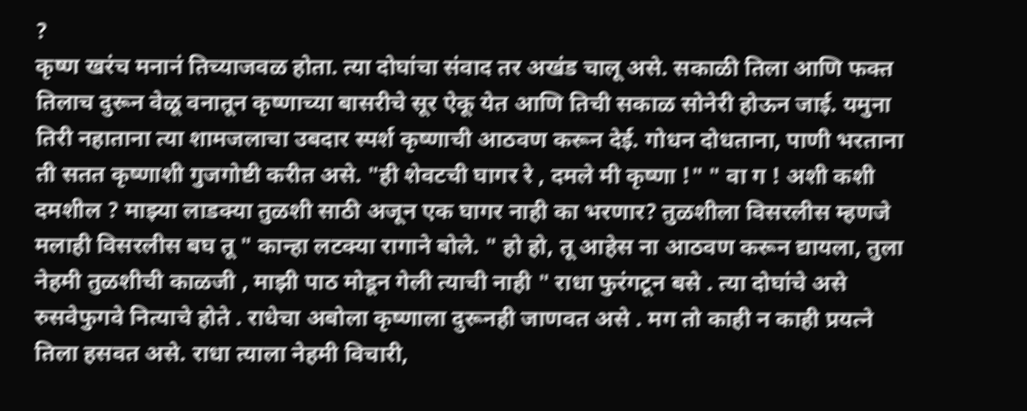?
कृष्ण खरंच मनानं तिच्याजवळ होता. त्या दोघांचा संवाद तर अखंड चालू असे. सकाळी तिला आणि फक्त तिलाच दुरून वेळू वनातून कृष्णाच्या बासरीचे सूर ऐकू येत आणि तिची सकाळ सोनेरी होऊन जाई. यमुना तिरी नहाताना त्या शामजलाचा उबदार स्पर्श कृष्णाची आठवण करून देई. गोधन दोधताना, पाणी भरताना ती सतत कृष्णाशी गुजगोष्टी करीत असे. "ही शेवटची घागर रे , दमले मी कृष्णा !" " वा ग ! अशी कशी दमशील ? माझ्या लाडक्या तुळशी साठी अजून एक घागर नाही का भरणार? तुळशीला विसरलीस म्हणजे मलाही विसरलीस बघ तू " कान्हा लटक्या रागाने बोले. " हो हो, तू आहेस ना आठवण करून द्यायला, तुला नेहमी तुळशीची काळजी , माझी पाठ मोडून गेली त्याची नाही " राधा फुरंगटून बसे . त्या दोघांचे असे रुसवेफुगवे नित्याचे होते . राधेचा अबोला कृष्णाला दुरूनही जाणवत असे . मग तो काही न काही प्रयत्ने तिला हसवत असे. राधा त्याला नेहमी विचारी,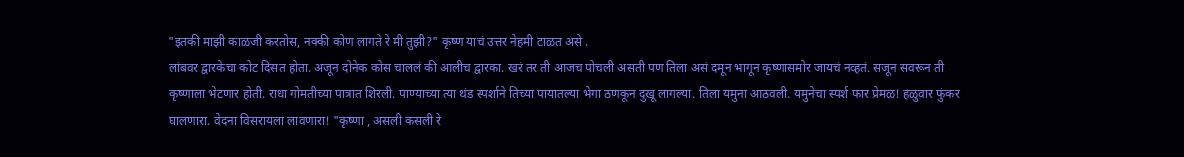"इतकी माझी काळजी करतोस, नक्की कोण लागते रे मी तुझी?" कृष्ण याचं उत्तर नेहमी टाळत असे .
लांबवर द्वारकेचा कोट दिसत होता. अजून दोनेक कोस चाललं की आलीच द्वारका. खरं तर ती आजच पोचली असती पण तिला असं दमून भागून कृष्णासमोर जायचं नव्हतं. सजून सवरून ती कृष्णाला भेटणार होती. राधा गोमतीच्या पात्रात शिरली. पाण्याच्या त्या थंड स्पर्शाने तिच्या पायातल्या भेगा ठणकून दुखू लागल्या. तिला यमुना आठवली. यमुनेचा स्पर्श फार प्रेमळ! हळुवार फुंकर घालणारा. वेदना विसरायला लावणारा! "कृष्णा , असली कसली रे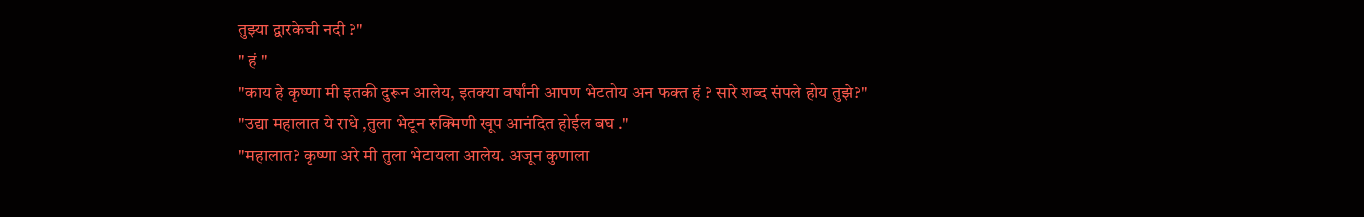तुझ्या द्वारकेची नदी ?"
" हं "
"काय हे कृष्णा मी इतकी दुरून आलेय, इतक्या वर्षांनी आपण भेटतोय अन फक्त हं ? सारे शब्द संपले होय तुझे?"
"उद्या महालात ये राधे ,तुला भेटून रुक्मिणी खूप आनंदित होईल बघ ."
"महालात? कृष्णा अरे मी तुला भेटायला आलेय. अजून कुणाला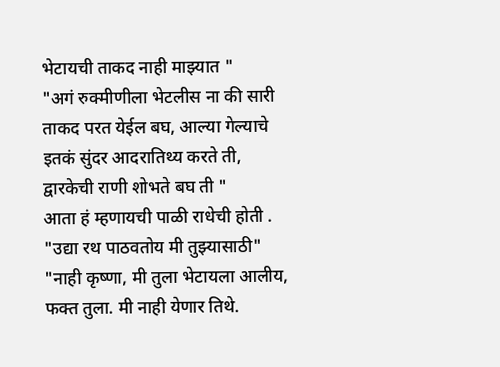भेटायची ताकद नाही माझ्यात "
"अगं रुक्मीणीला भेटलीस ना की सारी ताकद परत येईल बघ, आल्या गेल्याचे इतकं सुंदर आदरातिथ्य करते ती, द्वारकेची राणी शोभते बघ ती "
आता हं म्हणायची पाळी राधेची होती .
"उद्या रथ पाठवतोय मी तुझ्यासाठी"
"नाही कृष्णा, मी तुला भेटायला आलीय, फक्त तुला. मी नाही येणार तिथे.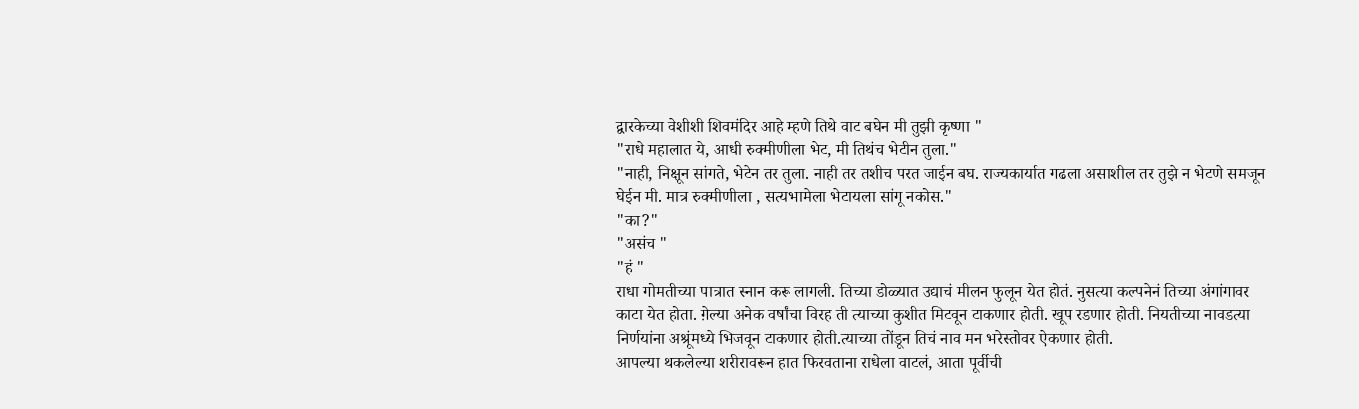द्वारकेच्या वेशीशी शिवमंदिर आहे म्हणे तिथे वाट बघेन मी तुझी कृष्णा "
"राधे महालात ये, आधी रुक्मीणीला भेट, मी तिथंच भेटीन तुला."
"नाही, निक्षून सांगते, भेटेन तर तुला. नाही तर तशीच परत जाईन बघ. राज्यकार्यात गढला असाशील तर तुझे न भेटणे समजून घेईन मी. मात्र रुक्मीणीला , सत्यभामेला भेटायला सांगू नकोस."
"का?"
"असंच "
"हं "
राधा गोमतीच्या पात्रात स्नान करू लागली. तिच्या डोळ्यात उद्याचं मीलन फुलून येत होतं. नुसत्या कल्पनेनं तिच्या अंगांगावर काटा येत होता. ग़ेल्या अनेक वर्षांचा विरह ती त्याच्या कुशीत मिटवून टाकणार होती. खूप रडणार होती. नियतीच्या नावडत्या निर्णयांना अश्रूंमध्ये भिजवून टाकणार होती.त्याच्या तोंडून तिचं नाव मन भरेस्तोवर ऐकणार होती.
आपल्या थकलेल्या शरीरावरून हात फिरवताना राधेला वाटलं, आता पूर्वीची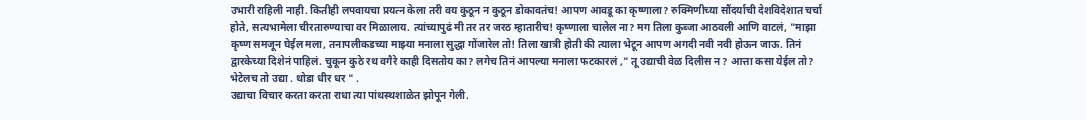उभारी राहिली नाही. कितीही लपवायचा प्रयत्न केला तरी वय कुठून न कुठून डोकावतंच! आपण आवडू का कृष्णाला? रुक्मिणीच्या सौंदर्याची देशविदेशात चर्चा होते, सत्यभामेला चीरतारुण्याचा वर मिळालाय. त्यांच्यापुढं मी तर तर जरठ म्हातारीच! कृष्णाला चालेल ना? मग तिला कुब्जा आठवली आणि वाटलं, "माझा कृष्ण समजून घेईल मला, तनापलीकडच्या माझ्या मनाला सुद्धा गोंजारेल तो! तिला खात्री होती की त्याला भेटून आपण अगदी नवी नवी होऊन जाऊ. तिनं द्वारकेच्या दिशेनं पाहिलं. चुकून कुठे रथ वगैरे काही दिसतोय का? लगेच तिनं आपल्या मनाला फटकारलं ," तू उद्याची वेळ दिलीस न? आत्ता कसा येईल तो? भेटेलच तो उद्या . थोडा धीर धर " .
उद्याचा विचार करता करता राधा त्या पांथस्थशाळेत झोपून गेली.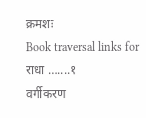क्रमशः
Book traversal links for राधा …....१
वर्गीकरण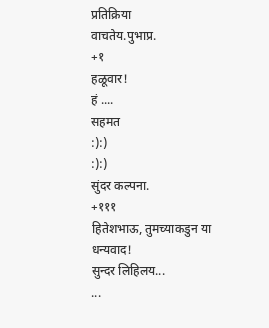प्रतिक्रिया
वाचतेय.पुभाप्र.
+१
हळूवार!
हं ....
सहमत
:):)
:):)
सुंदर कल्पना.
+१११
हितेशभाऊ, तुमच्याकडुन या
धन्यवाद!
सुन्दर लिहिलय...
...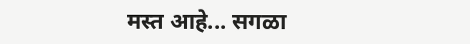मस्त आहे... सगळा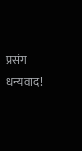प्रसंग
धन्यवाद!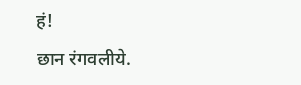हं!
छान रंगवलीये.